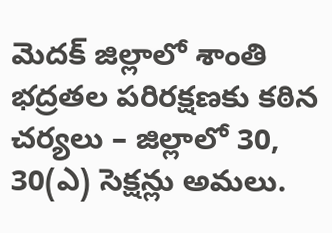మెదక్ జిల్లాలో శాంతి భద్రతల పరిరక్షణకు కఠిన చర్యలు – జిల్లాలో 30, 30(ఎ) సెక్షన్లు అమలు.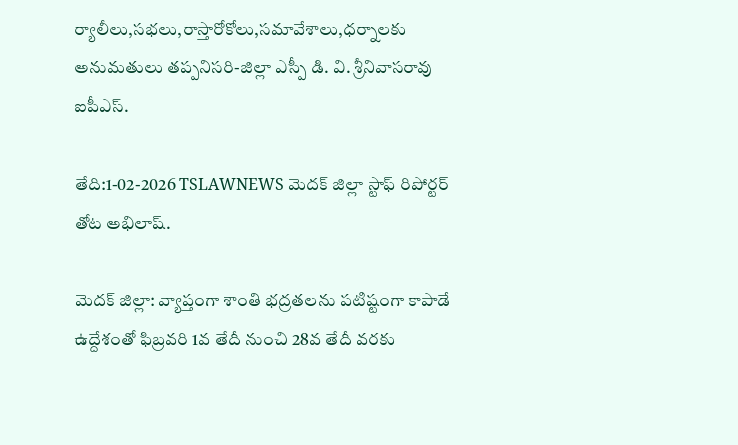ర్యాలీలు,సభలు,రాస్తారోకోలు,సమావేశాలు,ధర్నాలకు అనుమతులు తప్పనిసరి-జిల్లా ఎస్పీ డి. వి. శ్రీనివాసరావు ఐపీఎస్.

తేది:1-02-2026 TSLAWNEWS మెదక్ జిల్లా స్టాఫ్ రిపోర్టర్ తోట అభిలాష్.

మెదక్ జిల్లా: వ్యాప్తంగా శాంతి భద్రతలను పటిష్టంగా కాపాడే ఉద్దేశంతో ఫిబ్రవరి 1వ తేదీ నుంచి 28వ తేదీ వరకు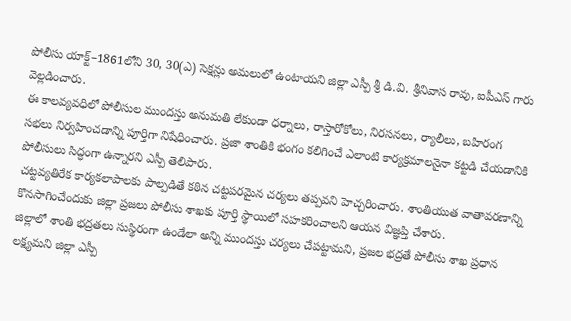పోలీసు యాక్ట్–1861లోని 30, 30(ఎ) సెక్షన్లు అమలులో ఉంటాయని జిల్లా ఎస్పీ శ్రీ డి.వి. శ్రీనివాస రావు, ఐపీఎస్ గారు వెల్లడించారు.
ఈ కాలవ్యవధిలో పోలీసుల ముందస్తు అనుమతి లేకుండా ధర్నాలు, రాస్తారోకోలు, నిరసనలు, ర్యాలీలు, బహిరంగ సభలు నిర్వహించడాన్ని పూర్తిగా నిషేధించారు. ప్రజా శాంతికి భంగం కలిగించే ఎలాంటి కార్యక్రమాలనైనా కట్టడి చేయడానికి పోలీసులు సిద్ధంగా ఉన్నారని ఎస్పీ తెలిపారు.
చట్టవ్యతిరేక కార్యకలాపాలకు పాల్పడితే కఠిన చట్టపరమైన చర్యలు తప్పవని హెచ్చరించారు. శాంతియుత వాతావరణాన్ని కొనసాగించేందుకు జిల్లా ప్రజలు పోలీసు శాఖకు పూర్తి స్థాయిలో సహకరించాలని ఆయన విజ్ఞప్తి చేశారు.
జిల్లాలో శాంతి భద్రతలు సుస్థిరంగా ఉండేలా అన్ని ముందస్తు చర్యలు చేపట్టామని, ప్రజల భద్రతే పోలీసు శాఖ ప్రధాన లక్ష్యమని జిల్లా ఎస్పీ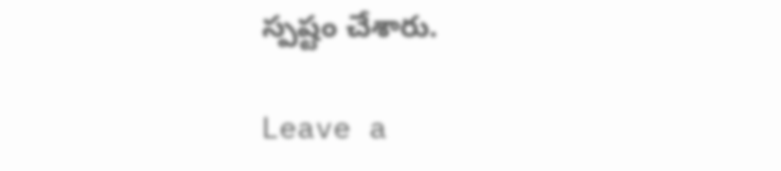స్పష్టం చేశారు.

Leave a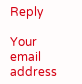Reply

Your email address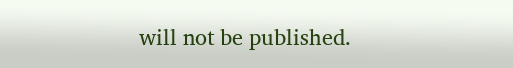will not be published.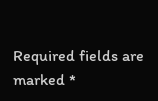Required fields are marked *